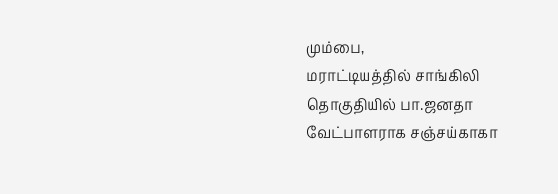மும்பை,
மராட்டியத்தில் சாங்கிலி தொகுதியில் பா.ஜனதா வேட்பாளராக சஞ்சய்காகா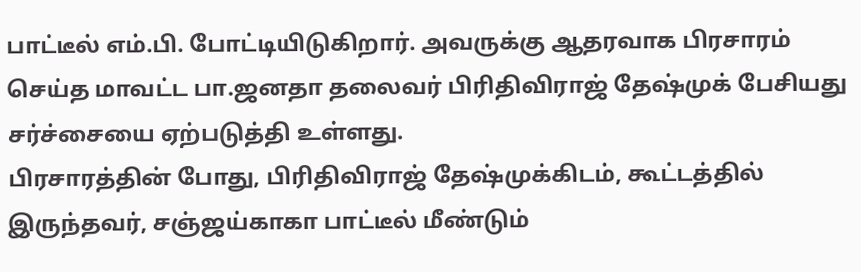பாட்டீல் எம்.பி. போட்டியிடுகிறார். அவருக்கு ஆதரவாக பிரசாரம் செய்த மாவட்ட பா.ஜனதா தலைவர் பிரிதிவிராஜ் தேஷ்முக் பேசியது சர்ச்சையை ஏற்படுத்தி உள்ளது.
பிரசாரத்தின் போது, பிரிதிவிராஜ் தேஷ்முக்கிடம், கூட்டத்தில் இருந்தவர், சஞ்ஜய்காகா பாட்டீல் மீண்டும்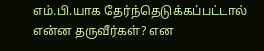எம்.பி.யாக தேர்ந்தெடுக்கப்பட்டால் என்ன தருவீர்கள்? என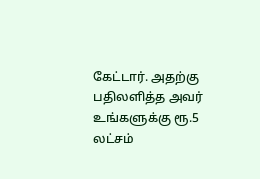கேட்டார். அதற்கு பதிலளித்த அவர் உங்களுக்கு ரூ.5 லட்சம்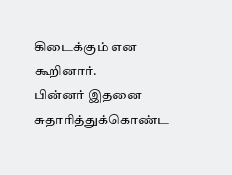கிடைக்கும் என கூறினார்.
பின்னர் இதனை சுதாரித்துக்கொண்ட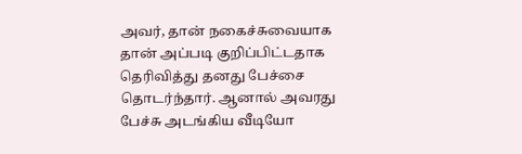அவர், தான் நகைச்சுவையாக தான் அப்படி குறிப்பிட்டதாக தெரிவித்து தனது பேச்சை தொடர்ந்தார். ஆனால் அவரது பேச்சு அடங்கிய வீடியோ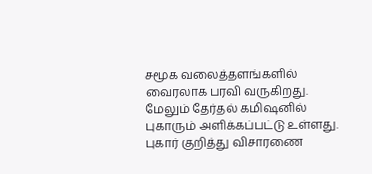சமூக வலைத்தளங்களில் வைரலாக பரவி வருகிறது. மேலும் தேர்தல் கமிஷனில் புகாரும் அளிக்கப்பட்டு உள்ளது. புகார் குறித்து விசாரணை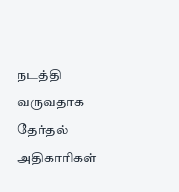நடத்தி வருவதாக தேர்தல் அதிகாரிகள்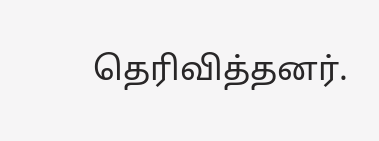தெரிவித்தனர்.